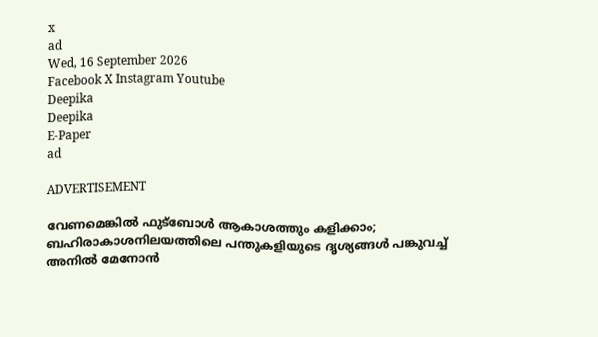x
ad
Wed, 16 September 2026
Facebook X Instagram Youtube
Deepika
Deepika
E-Paper
ad

ADVERTISEMENT

വേണമെങ്കിൽ ഫുട്ബോൾ ആകാശത്തും കളിക്കാം; ബഹിരാകാശനിലയത്തിലെ പന്തുകളിയുടെ ദൃശ്യങ്ങൾ പങ്കുവച്ച് അനിൽ മേനോൻ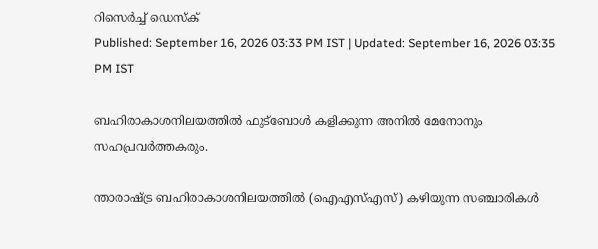റിസെർച്ച് ഡെസ്‌ക്
Published: September 16, 2026 03:33 PM IST | Updated: September 16, 2026 03:35 PM IST

ബഹിരാകാശനിലയത്തിൽ ഫുട്ബോൾ കളിക്കുന്ന അനിൽ മേനോനും സഹപ്രവർത്തകരും.

ന്താരാഷ്‌ട്ര ബഹിരാകാശനിലയത്തിൽ (ഐഎസ്എസ്) കഴിയുന്ന സഞ്ചാരികൾ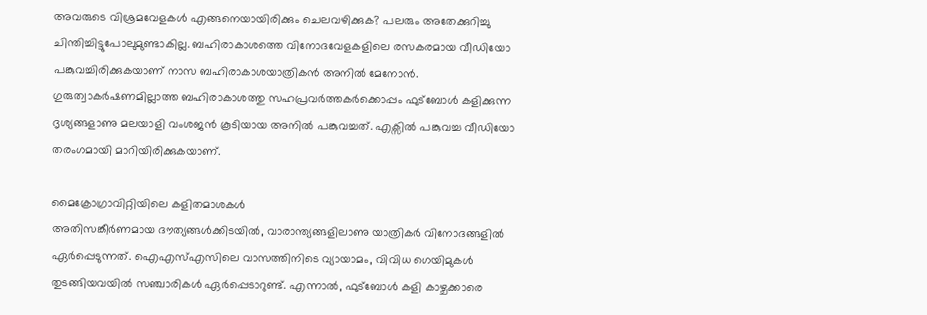അവരുടെ വിശ്രമവേളകൾ എങ്ങനെയായിരിക്കും ചെലവഴിക്കുക? പലരും അതേക്കുറിച്ചു ചിന്തിച്ചിട്ടുപോലുമുണ്ടാകില്ല. ബഹിരാകാശത്തെ വിനോദവേളകളിലെ രസകരമായ വീഡിയോ പങ്കുവച്ചിരിക്കുകയാണ് നാസ ബഹിരാകാശയാത്രികൻ അനിൽ മേനോൻ. ഗുരുത്വാകർഷണമില്ലാത്ത ബഹിരാകാശത്തു സഹപ്രവർത്തകർക്കൊപ്പം ഫുട്ബോൾ കളിക്കുന്ന ദൃശ്യങ്ങളാണു മലയാളി വംശജൻ കൂടിയായ അനിൽ പങ്കുവച്ചത്. എക്സിൽ പങ്കുവച്ച വീഡിയോ തരംഗമായി മാറിയിരിക്കുകയാണ്.

മൈക്രോഗ്രാവിറ്റിയിലെ കളിതമാശകൾ
അതിസങ്കീർണമായ ദൗത്യങ്ങൾക്കിടയിൽ, വാരാന്ത്യങ്ങളിലാണു യാത്രികർ വിനോദങ്ങളിൽ ഏർപ്പെടുന്നത്. ഐഎസ്എസിലെ വാസത്തിനിടെ വ്യായാമം, വിവിധ ഗെയിമുകൾ തുടങ്ങിയവയിൽ സഞ്ചാരികൾ ഏർപ്പെടാറുണ്ട്. എന്നാൽ, ഫുട്ബോൾ കളി കാഴ്ചക്കാരെ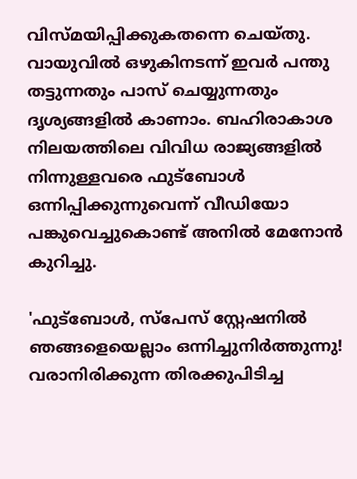വിസ്മയിപ്പിക്കുകതന്നെ ചെയ്തു. വായുവിൽ ഒഴുകിനടന്ന് ഇവർ പന്തു തട്ടുന്നതും പാസ് ചെയ്യുന്നതും ദൃശ്യങ്ങളിൽ കാണാം. ബഹിരാകാശ നിലയത്തിലെ വിവിധ രാജ്യങ്ങളിൽ നിന്നുള്ളവരെ ഫുട്ബോൾ ഒന്നിപ്പിക്കുന്നുവെന്ന് വീഡിയോ പങ്കുവെച്ചുകൊണ്ട് അനിൽ മേനോൻ കുറിച്ചു.

'ഫുട്ബോൾ, സ്പേസ് സ്റ്റേഷനിൽ ഞങ്ങളെയെല്ലാം ഒന്നിച്ചുനിർത്തുന്നു! വരാനിരിക്കുന്ന തിരക്കുപിടിച്ച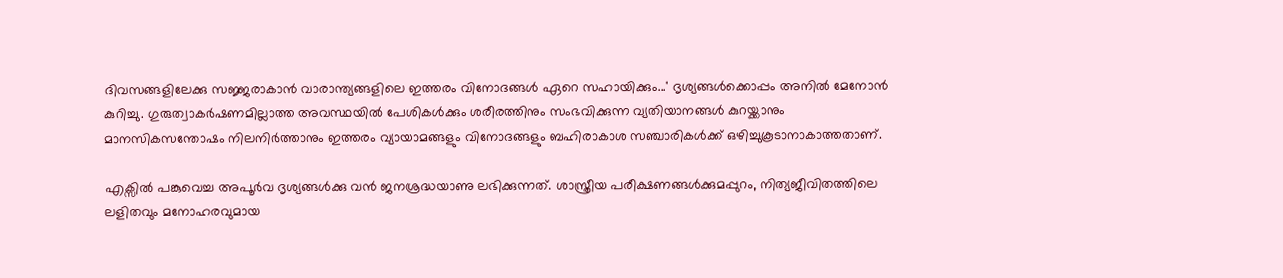ദിവസങ്ങളിലേക്കു സജ്ജരാകാൻ വാരാന്ത്യങ്ങളിലെ ഇത്തരം വിനോദങ്ങൾ ഏറെ സഹായിക്കും...' ദൃശ്യങ്ങൾക്കൊപ്പം അനിൽ മേനോൻ കുറിച്ചു. ഗുരുത്വാകർഷണമില്ലാത്ത അവസ്ഥയിൽ പേശികൾക്കും ശരീരത്തിനും സംഭവിക്കുന്ന വ്യതിയാനങ്ങൾ കുറയ്ക്കാനും മാനസികസന്തോഷം നിലനിർത്താനും ഇത്തരം വ്യായാമങ്ങളും വിനോദങ്ങളും ബഹിരാകാശ സഞ്ചാരികൾക്ക് ഒഴിച്ചുകൂടാനാകാത്തതാണ്.

എക്സിൽ പങ്കുവെച്ച അപൂർവ ദൃശ്യങ്ങൾക്കു വൻ ജനശ്രദ്ധയാണു ലഭിക്കുന്നത്. ശാസ്ത്രീയ പരീക്ഷണങ്ങൾക്കുമപ്പുറം, നിത്യജീവിതത്തിലെ ലളിതവും മനോഹരവുമായ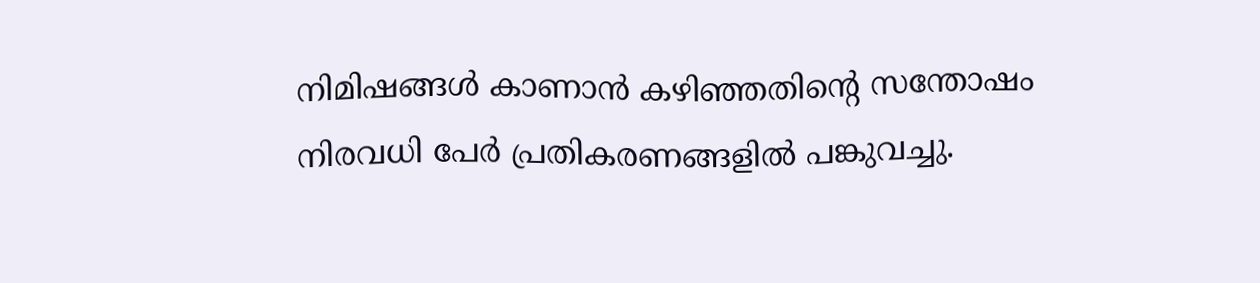നിമിഷങ്ങൾ കാണാൻ കഴിഞ്ഞതിന്‍റെ സന്തോഷം നിരവധി പേർ പ്രതികരണങ്ങളിൽ പങ്കുവച്ചു.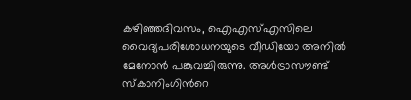കഴിഞ്ഞദിവസം, ഐഎസ്എസിലെ വൈദ്യപരിശോധനയുടെ വീഡിയോ അനിൽ മേനോൻ പങ്കുവച്ചിരുന്നു. അൾട്രാസൗണ്ട് സ്കാനിംഗിന്‍റെ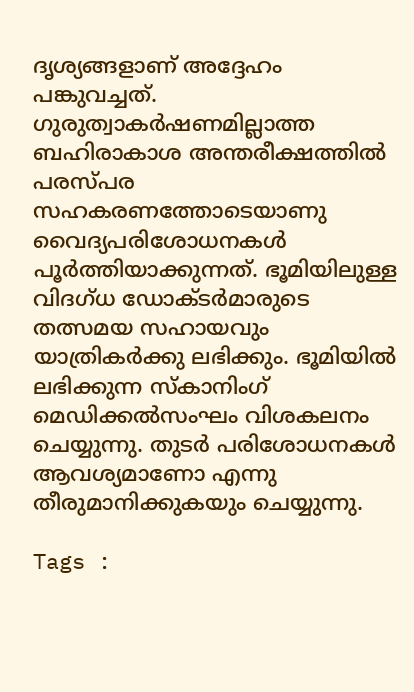ദൃശ്യങ്ങളാണ് അദ്ദേഹം പങ്കുവച്ചത്. ഗുരുത്വാകർഷണമില്ലാത്ത ബഹിരാകാശ അന്തരീക്ഷത്തിൽ പരസ്പര സഹകരണത്തോടെയാണു വൈദ്യപരിശോധനകൾ പൂർത്തിയാക്കുന്നത്. ഭൂമിയിലുള്ള വിദഗ്ധ ഡോക്ടർമാരുടെ തത്സമയ സഹായവും യാത്രികർക്കു ലഭിക്കും. ഭൂമിയിൽ ലഭിക്കുന്ന സ്കാനിംഗ് മെഡിക്കൽസംഘം വിശകലനം ചെയ്യുന്നു. തുടർ പരിശോധനകൾ ആവശ്യമാണോ എന്നു തീരുമാനിക്കുകയും ചെയ്യുന്നു.

Tags :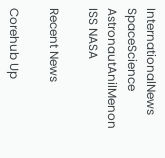InternationalNews SpaceScience AstronautAnilMenon ISS NASA

Recent News

Corehub Up